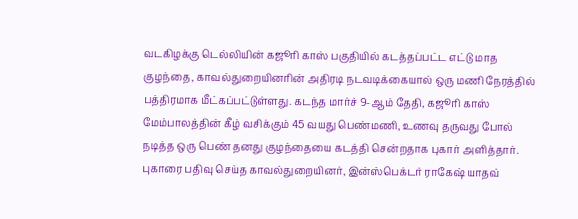வடகிழக்கு டெல்லியின் கஜூரி காஸ் பகுதியில் கடத்தப்பட்ட எட்டு மாத குழந்தை, காவல்துறையினரின் அதிரடி நடவடிக்கையால் ஒரு மணி நேரத்தில் பத்திரமாக மீட்கப்பட்டுள்ளது. கடந்த மார்ச் 9-ஆம் தேதி, கஜூரி காஸ் மேம்பாலத்தின் கீழ் வசிக்கும் 45 வயது பெண்மணி, உணவு தருவது போல் நடித்த ஒரு பெண் தனது குழந்தையை கடத்தி சென்றதாக புகார் அளித்தார். புகாரை பதிவு செய்த காவல்துறையினர், இன்ஸ்பெக்டர் ராகேஷ் யாதவ்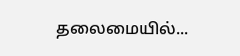தலைமையில்...